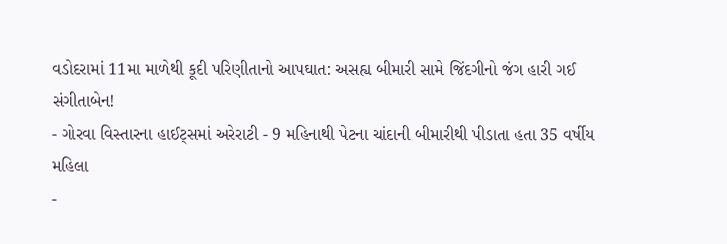વડોદરામાં 11મા માળેથી કૂદી પરિણીતાનો આપઘાત: અસહ્ય બીમારી સામે જિંદગીનો જંગ હારી ગઈ સંગીતાબેન!
- ગોરવા વિસ્તારના હાઈટ્સમાં અરેરાટી - 9 મહિનાથી પેટના ચાંદાની બીમારીથી પીડાતા હતા 35 વર્ષીય મહિલા
-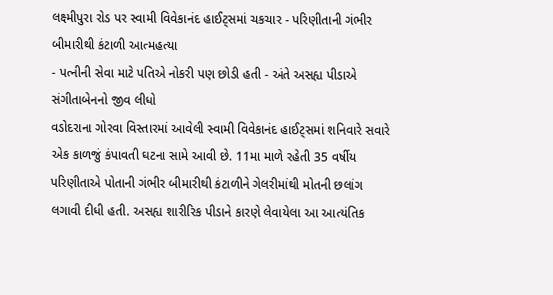લક્ષ્મીપુરા રોડ પર સ્વામી વિવેકાનંદ હાઈટ્સમાં ચકચાર - પરિણીતાની ગંભીર બીમારીથી કંટાળી આત્મહત્યા
- પત્નીની સેવા માટે પતિએ નોકરી પણ છોડી હતી - અંતે અસહ્ય પીડાએ સંગીતાબેનનો જીવ લીધો
વડોદરાના ગોરવા વિસ્તારમાં આવેલી સ્વામી વિવેકાનંદ હાઈટ્સમાં શનિવારે સવારે એક કાળજું કંપાવતી ઘટના સામે આવી છે. 11મા માળે રહેતી 35 વર્ષીય પરિણીતાએ પોતાની ગંભીર બીમારીથી કંટાળીને ગેલરીમાંથી મોતની છલાંગ લગાવી દીધી હતી. અસહ્ય શારીરિક પીડાને કારણે લેવાયેલા આ આત્યંતિક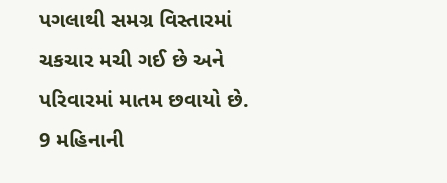પગલાથી સમગ્ર વિસ્તારમાં ચકચાર મચી ગઈ છે અને પરિવારમાં માતમ છવાયો છે.
9 મહિનાની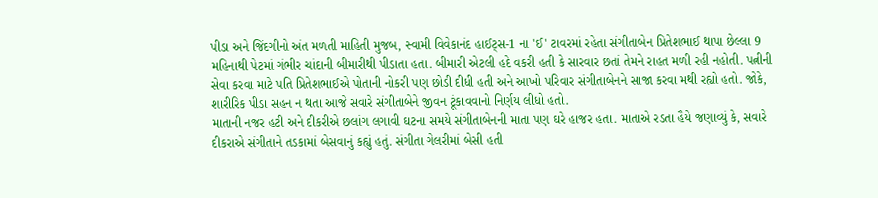પીડા અને જિંદગીનો અંત મળતી માહિતી મુજબ, સ્વામી વિવેકાનંદ હાઈટ્સ-1 ના 'ઈ' ટાવરમાં રહેતા સંગીતાબેન પ્રિતેશભાઈ થાપા છેલ્લા 9 મહિનાથી પેટમાં ગંભીર ચાંદાની બીમારીથી પીડાતા હતા. બીમારી એટલી હદે વકરી હતી કે સારવાર છતાં તેમને રાહત મળી રહી નહોતી. પત્નીની સેવા કરવા માટે પતિ પ્રિતેશભાઈએ પોતાની નોકરી પણ છોડી દીધી હતી અને આખો પરિવાર સંગીતાબેનને સાજા કરવા મથી રહ્યો હતો. જોકે, શારીરિક પીડા સહન ન થતા આજે સવારે સંગીતાબેને જીવન ટૂંકાવવાનો નિર્ણય લીધો હતો.
માતાની નજર હટી અને દીકરીએ છલાંગ લગાવી ઘટના સમયે સંગીતાબેનની માતા પણ ઘરે હાજર હતા. માતાએ રડતા હૈયે જણાવ્યું કે, સવારે દીકરાએ સંગીતાને તડકામાં બેસવાનું કહ્યું હતું. સંગીતા ગેલરીમાં બેસી હતી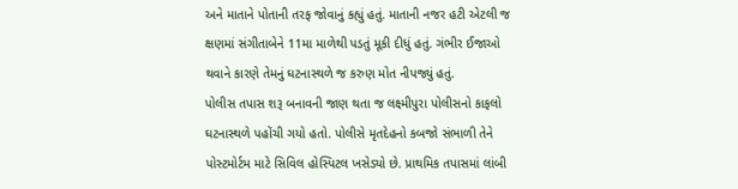અને માતાને પોતાની તરફ જોવાનું કહ્યું હતું. માતાની નજર હટી એટલી જ ક્ષણમાં સંગીતાબેને 11મા માળેથી પડતું મૂકી દીધું હતું. ગંભીર ઈજાઓ થવાને કારણે તેમનું ઘટનાસ્થળે જ કરુણ મોત નીપજ્યું હતું.
પોલીસ તપાસ શરૂ બનાવની જાણ થતા જ લક્ષ્મીપુરા પોલીસનો કાફલો ઘટનાસ્થળે પહોંચી ગયો હતો. પોલીસે મૃતદેહનો કબજો સંભાળી તેને પોસ્ટમોર્ટમ માટે સિવિલ હોસ્પિટલ ખસેડ્યો છે. પ્રાથમિક તપાસમાં લાંબી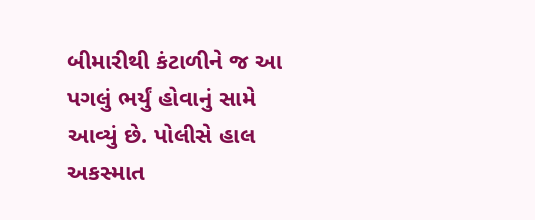બીમારીથી કંટાળીને જ આ પગલું ભર્યું હોવાનું સામે આવ્યું છે. પોલીસે હાલ અકસ્માત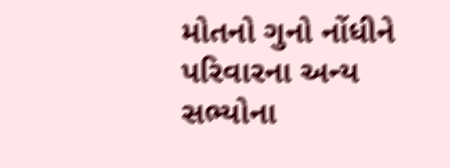મોતનો ગુનો નોંધીને પરિવારના અન્ય સભ્યોના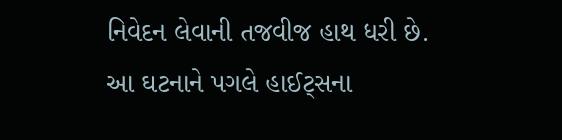નિવેદન લેવાની તજવીજ હાથ ધરી છે. આ ઘટનાને પગલે હાઈટ્સના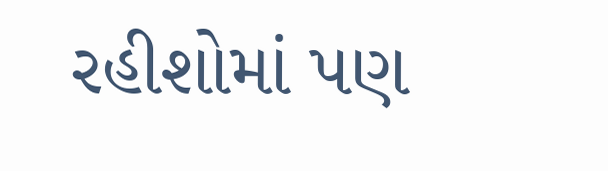રહીશોમાં પણ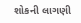શોકની લાગણી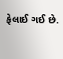ફેલાઈ ગઈ છે.